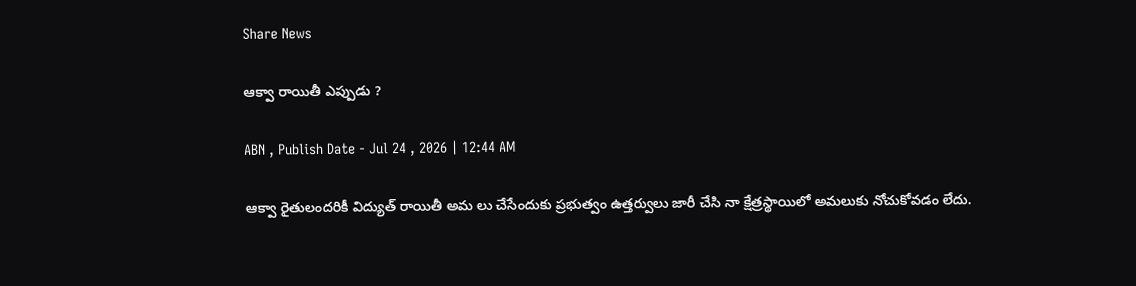Share News

ఆక్వా రాయితీ ఎప్పుడు ?

ABN , Publish Date - Jul 24 , 2026 | 12:44 AM

ఆక్వా రైతులందరికీ విద్యుత్‌ రాయితీ అమ లు చేసేందుకు ప్రభుత్వం ఉత్తర్వులు జారీ చేసి నా క్షేత్రస్థాయిలో అమలుకు నోచుకోవడం లేదు.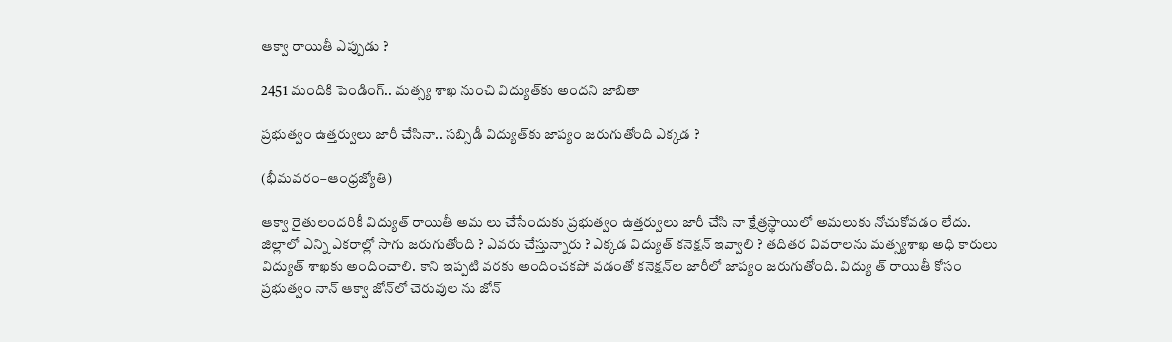ఆక్వా రాయితీ ఎప్పుడు ?

2451 మందికి పెండింగ్‌.. మత్స్య శాఖ నుంచి విద్యుత్‌కు అందని జాబితా

ప్రభుత్వం ఉత్తర్వులు జారీ చేసినా.. సబ్సిడీ విద్యుత్‌కు జాప్యం జరుగుతోంది ఎక్కడ ?

(భీమవరం–ఆంధ్రజ్యోతి)

ఆక్వా రైతులందరికీ విద్యుత్‌ రాయితీ అమ లు చేసేందుకు ప్రభుత్వం ఉత్తర్వులు జారీ చేసి నా క్షేత్రస్థాయిలో అమలుకు నోచుకోవడం లేదు. జిల్లాలో ఎన్ని ఎకరాల్లో సాగు జరుగుతోంది ? ఎవరు చేస్తున్నారు ? ఎక్కడ విద్యుత్‌ కనెక్షన్‌ ఇవ్వాలి ? తదితర వివరాలను మత్స్యశాఖ అధి కారులు విద్యుత్‌ శాఖకు అందించాలి. కాని ఇప్పటి వరకు అందించకపో వడంతో కనెక్షన్‌ల జారీలో జాప్యం జరుగుతోంది. విద్యు త్‌ రాయితీ కోసం ప్రభుత్వం నాన్‌ ఆక్వా జోన్‌లో చెరువుల ను జోన్‌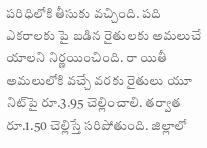పరిధిలోకి తీసుకు వచ్చింది. పది ఎకరాలకు పై బడిన రైతులకు అమలుచే యాలని నిర్ణయించింది. రా యితీ అమలులోకి వచ్చే వరకు రైతులు యూ నిట్‌పై రూ.3.95 చెల్లించాలి. తర్వాత రూ.1.50 చెల్లిస్తే సరిపోతుంది. జిల్లాలో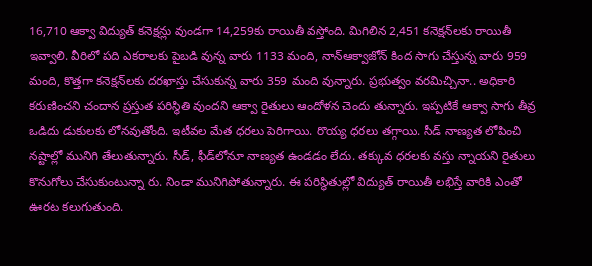16,710 ఆక్వా విద్యుత్‌ కనెక్షన్లు వుండగా 14,259కు రాయితీ వస్తోంది. మిగిలిన 2,451 కనెక్షన్‌లకు రాయితీ ఇవ్వాలి. వీరిలో పది ఎకరాలకు పైబడి వున్న వారు 1133 మంది, నాన్‌ఆక్వాజోన్‌ కింద సాగు చేస్తున్న వారు 959 మంది, కొత్తగా కనెక్షన్‌లకు దరఖాస్తు చేసుకున్న వారు 359 మంది వున్నారు. ప్రభుత్వం వరమిచ్చినా.. అధికారి కరుణించని చందాన ప్రస్తుత పరిస్థితి వుందని ఆక్వా రైతులు ఆందోళన చెందు తున్నారు. ఇప్పటికే ఆక్వా సాగు తీవ్ర ఒడిదు డుకులకు లోనవుతోంది. ఇటీవల మేత ధరలు పెరిగాయి. రొయ్య ధరలు తగ్గాయి. సీడ్‌ నాణ్యత లోపించి నష్టాల్లో మునిగి తేలుతున్నారు. సీడ్‌, ఫీడ్‌లోనూ నాణ్యత ఉండడం లేదు. తక్కువ ధరలకు వస్తు న్నాయని రైతులు కొనుగోలు చేసుకుంటున్నా రు. నిండా మునిగిపోతున్నారు. ఈ పరిస్థితుల్లో విద్యుత్‌ రాయితీ లభిస్తే వారికి ఎంతో ఊరట కలుగుతుంది.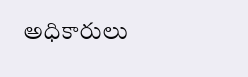అధికారులు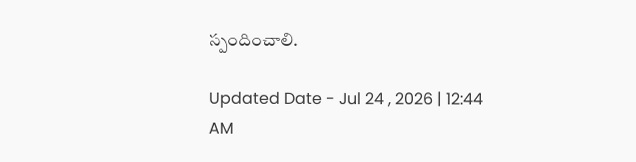స్పందించాలి.

Updated Date - Jul 24 , 2026 | 12:44 AM